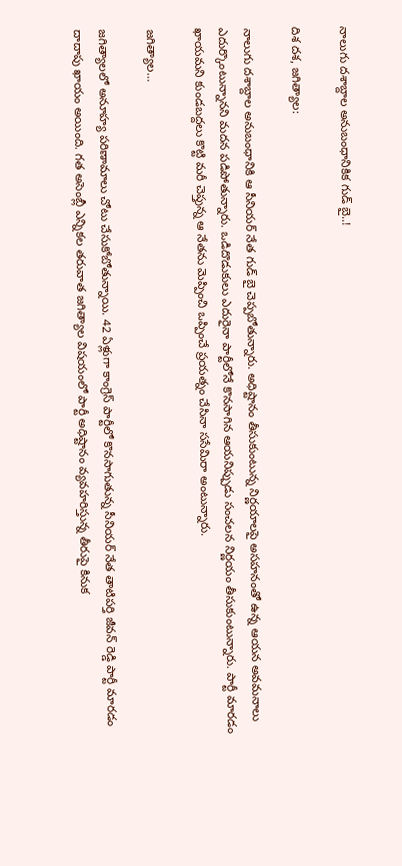నాలుగు దశాబ్దాల అనుబంధానికిక గుడ్ బై..!

దిశ దశ, జగిత్యాల:

నాలుగు దశాబ్దాల అనుబంధానికి ఆ సీనియర్ నేత గుడ్ బై చెప్పబోతున్నారు. అధిష్టానం తీసుకుంటున్న నిర్ణయాలపై అసహనంతో ఉన్న ఆయన అవమనాలు ఎదుర్కొంటున్నానని మదన పడిపోతున్నారు. ఒడిదొడుకులు ఎదురైనా పార్టీలోనే కొనసాగిన ఆయనిప్పుడు సంచలన నిర్ణయం తీసుకుంటున్నారు. పార్టీ మారడం ఖాయమని కుండబద్దలు కొట్టి మరీ చెప్తున్న ఆ నేతను మెప్పించి ఒప్పించే ప్రయత్నం చేసినా ససేమిరా అంటున్నారు.

జగిత్యాల…

జగిత్యాలలో అనూహ్య పరిణామాలు చోటు చేసుకోబోతున్నాయి. 42 ఏళ్లుగా కాంగ్రెస్ పార్టీలో కొనసాగుతున్న సీనియర్ నేత తాటిపర్తి జీవన్ రెడ్డి పార్టీ మారడం దాదాపు ఖాయం అయింది. గత అసెంబ్లీ ఎన్నికల తరువాత జగిత్యాల విషయంలో పార్టీ అధిష్టానం వ్యవహరిస్తున్న తీరుపై కినుక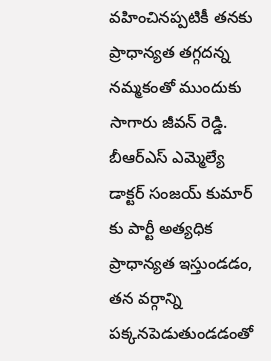వహించినప్పటికీ తనకు ప్రాధాన్యత తగ్గదన్న నమ్మకంతో ముందుకు సాగారు జీవన్ రెడ్డి. బీఆర్ఎస్ ఎమ్మెల్యే డాక్టర్ సంజయ్ కుమార్ కు పార్టీ అత్యధిక ప్రాధాన్యత ఇస్తుండడం, తన వర్గాన్ని పక్కనపెడుతుండడంతో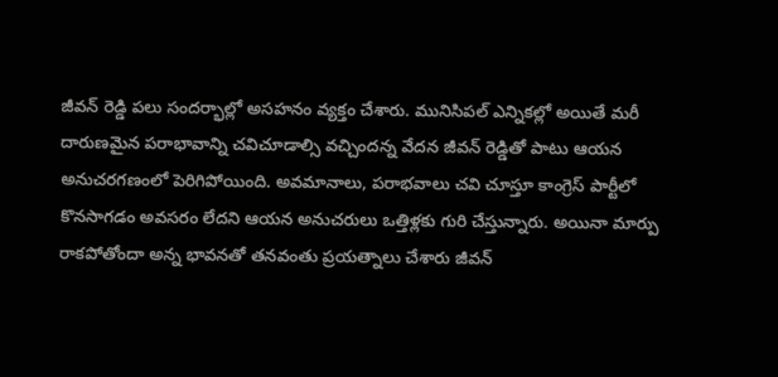జీవన్ రెడ్డి పలు సందర్భాల్లో అసహనం వ్యక్తం చేశారు. మునిసిపల్ ఎన్నికల్లో అయితే మరీ దారుణమైన పరాభావాన్ని చవిచూడాల్సి వచ్చిందన్న వేదన జీవన్ రెడ్డితో పాటు ఆయన అనుచరగణంలో పెరిగిపోయింది. అవమానాలు, పరాభవాలు చవి చూస్తూ కాంగ్రెస్ పార్టీలో కొనసాగడం అవసరం లేదని ఆయన అనుచరులు ఒత్తిళ్లకు గురి చేస్తున్నారు. అయినా మార్పు రాకపోతోందా అన్న భావనతో తనవంతు ప్రయత్నాలు చేశారు జీవన్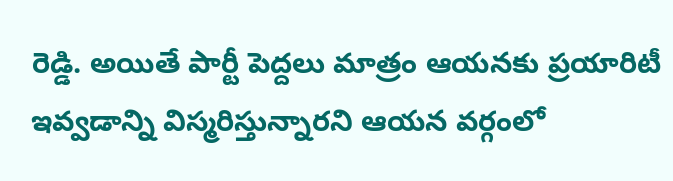రెడ్డి. అయితే పార్టీ పెద్దలు మాత్రం ఆయనకు ప్రయారిటీ ఇవ్వడాన్ని విస్మరిస్తున్నారని ఆయన వర్గంలో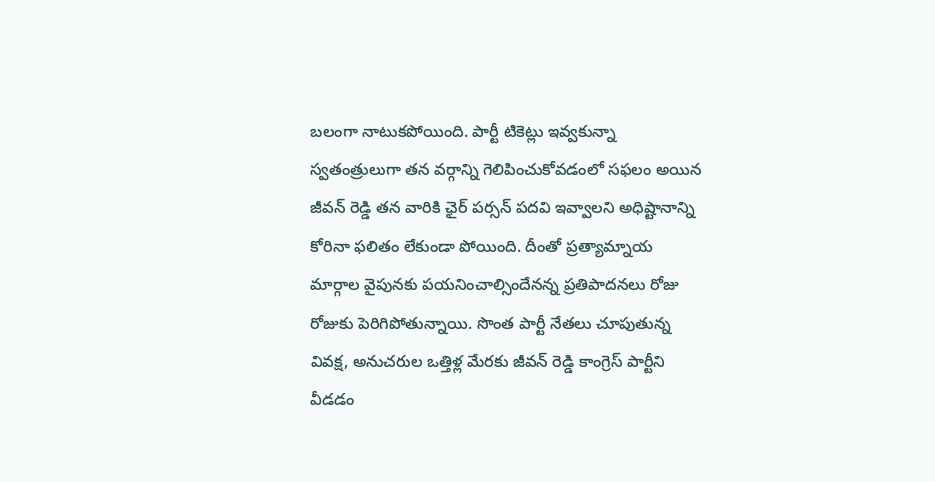బలంగా నాటుకపోయింది. పార్టీ టికెట్లు ఇవ్వకున్నా స్వతంత్రులుగా తన వర్గాన్ని గెలిపించుకోవడంలో సఫలం అయిన జీవన్ రెడ్డి తన వారికి ఛైర్ పర్సన్ పదవి ఇవ్వాలని అధిష్టానాన్ని కోరినా ఫలితం లేకుండా పోయింది. దీంతో ప్రత్యామ్నాయ మార్గాల వైపునకు పయనించాల్సిందేనన్న ప్రతిపాదనలు రోజు రోజుకు పెరిగిపోతున్నాయి. సొంత పార్టీ నేతలు చూపుతున్న వివక్ష, అనుచరుల ఒత్తిళ్ల మేరకు జీవన్ రెడ్డి కాంగ్రెస్ పార్టీని వీడడం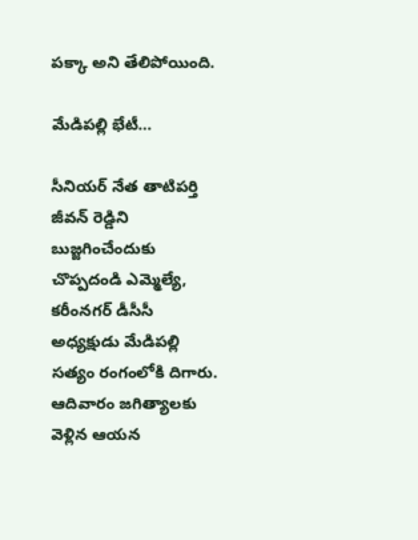పక్కా అని తేలిపోయింది.

మేడిపల్లి భేటీ…

సీనియర్ నేత తాటిపర్తి జీవన్ రెడ్డిని బుజ్జగించేందుకు చొప్పదండి ఎమ్మెల్యే, కరీంనగర్ డీసీసీ అధ్యక్షుడు మేడిపల్లి సత్యం రంగంలోకి దిగారు. ఆదివారం జగిత్యాలకు వెళ్లిన ఆయన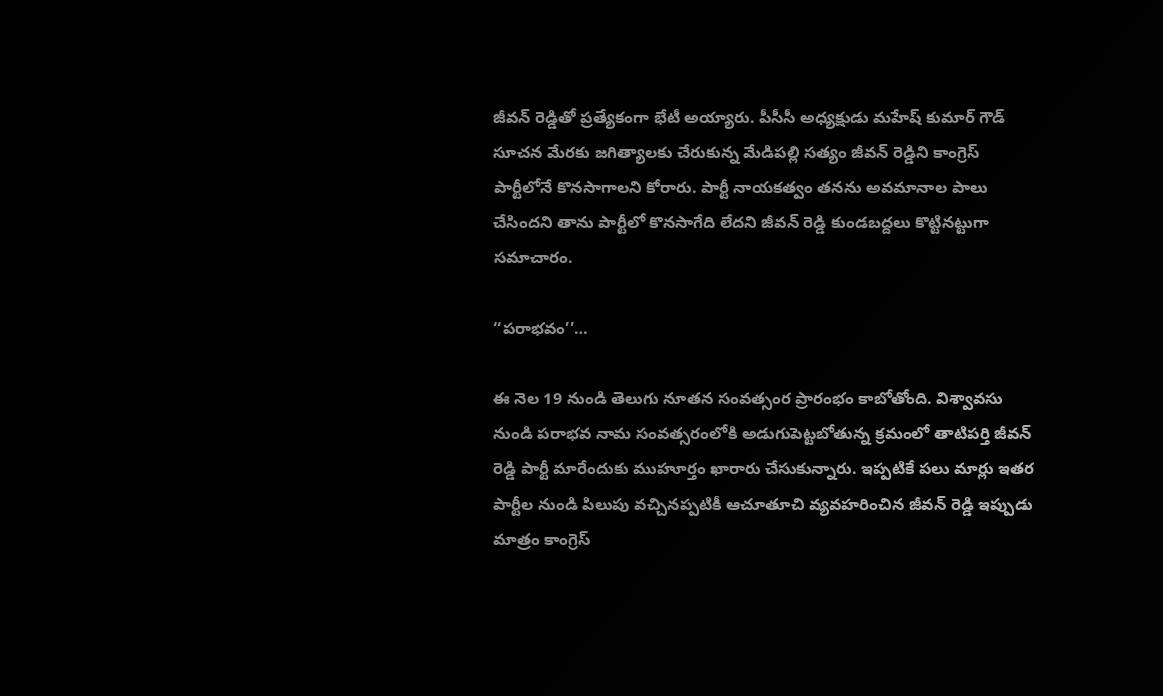జీవన్ రెడ్డితో ప్రత్యేకంగా భేటీ అయ్యారు. పీసీసీ అధ్యక్షుడు మహేష్ కుమార్ గౌడ్ సూచన మేరకు జగిత్యాలకు చేరుకున్న మేడిపల్లి సత్యం జీవన్ రెడ్డిని కాంగ్రెస్ పార్టీలోనే కొనసాగాలని కోరారు. పార్టీ నాయకత్వం తనను అవమానాల పాలు చేసిందని తాను పార్టీలో కొనసాగేది లేదని జీవన్ రెడ్డి కుండబద్దలు కొట్టినట్టుగా సమాచారం.

‘‘పరాభవం’’…

ఈ నెల 19 నుండి తెలుగు నూతన సంవత్సంర ప్రారంభం కాబోతోంది. విశ్వావసు నుండి పరాభవ నామ సంవత్సరంలోకి అడుగుపెట్టబోతున్న క్రమంలో తాటిపర్తి జీవన్ రెడ్డి పార్టీ మారేందుకు ముహూర్తం ఖారారు చేసుకున్నారు. ఇప్పటికే పలు మార్లు ఇతర పార్టీల నుండి పిలుపు వచ్చినప్పటికీ ఆచూతూచి వ్యవహరించిన జీవన్ రెడ్డి ఇప్పుడు మాత్రం కాంగ్రెస్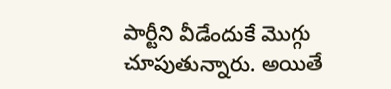పార్టీని వీడేందుకే మొగ్గు చూపుతున్నారు. అయితే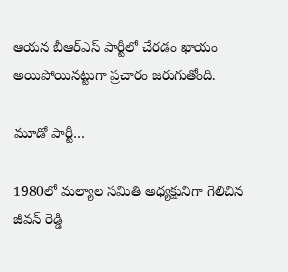ఆయన బీఆర్ఎస్ పార్టీలో చేరడం ఖాయం అయిపోయినట్టుగా ప్రచారం జరుగుతోంది.

మూడో పార్టీ…

1980లో మల్యాల సమితి అధ్యక్షునిగా గెలిచిన జీవన్ రెడ్డి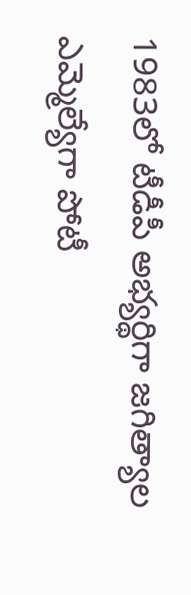1983లో టీడీపీ అభ్యర్థిగా జగిత్యాల ఎమ్మెల్యేగా పోటీ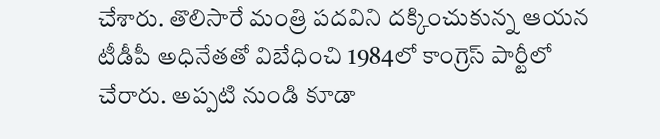చేశారు. తొలిసారే మంత్రి పదవిని దక్కించుకున్న ఆయన టీడీపీ అధినేతతో విబేధించి 1984లో కాంగ్రెస్ పార్టీలో చేరారు. అప్పటి నుండి కూడా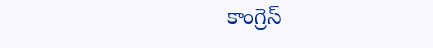కాంగ్రెస్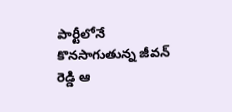పార్టీలోనే కొనసాగుతున్న జీవన్ రెడ్డి ఆ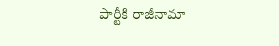పార్టీకి రాజీనామా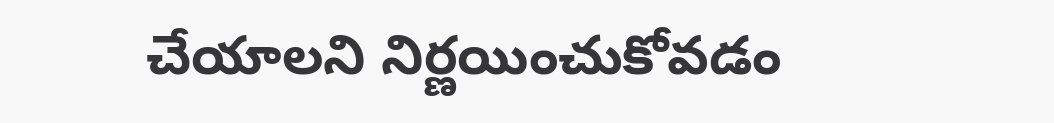చేయాలని నిర్ణయించుకోవడం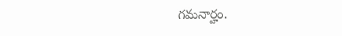గమనార్హం.